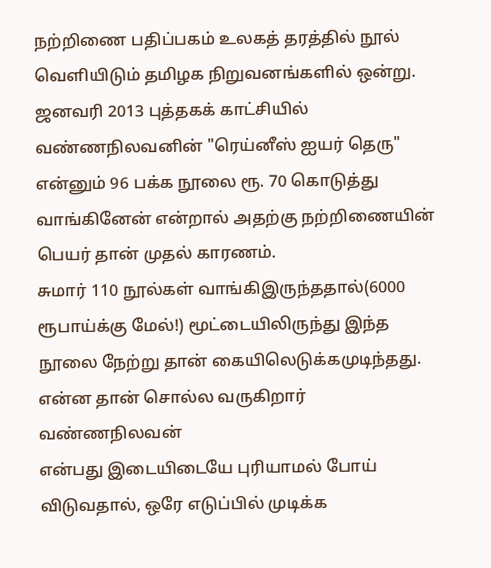நற்றிணை பதிப்பகம் உலகத் தரத்தில் நூல் வெளியிடும் தமிழக நிறுவனங்களில் ஒன்று. ஜனவரி 2013 புத்தகக் காட்சியில் வண்ணநிலவனின் "ரெய்னீஸ் ஐயர் தெரு" என்னும் 96 பக்க நூலை ரூ. 70 கொடுத்து வாங்கினேன் என்றால் அதற்கு நற்றிணையின் பெயர் தான் முதல் காரணம்.
சுமார் 110 நூல்கள் வாங்கிஇருந்ததால்(6000 ரூபாய்க்கு மேல்!) மூட்டையிலிருந்து இந்த நூலை நேற்று தான் கையிலெடுக்கமுடிந்தது. என்ன தான் சொல்ல வருகிறார் வண்ணநிலவன்
என்பது இடையிடையே புரியாமல் போய் விடுவதால், ஒரே எடுப்பில் முடிக்க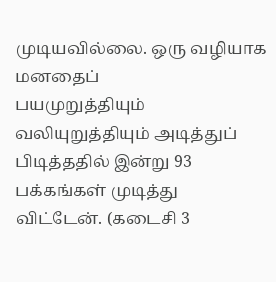முடியவில்லை. ஒரு வழியாக மனதைப்
பயமுறுத்தியும் வலியுறுத்தியும் அடித்துப் பிடித்ததில் இன்று 93 பக்கங்கள் முடித்து விட்டேன். (கடைசி 3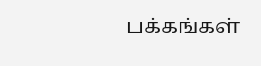பக்கங்கள்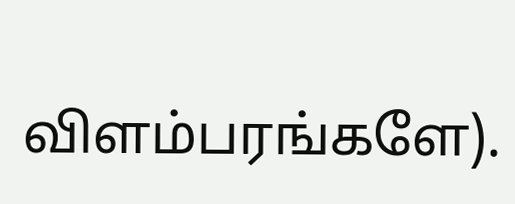விளம்பரங்களே).